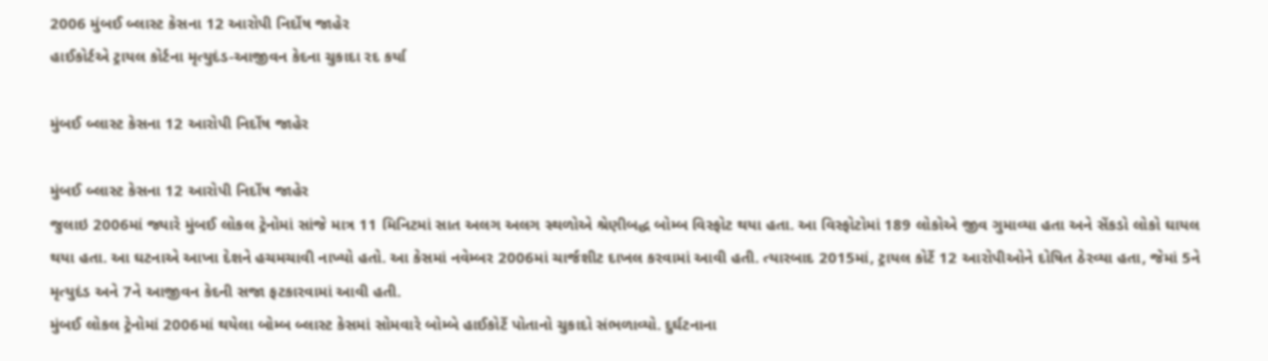2006 મુંબઈ બ્લાસ્ટ કેસના 12 આરોપી નિર્દોષ જાહેર
હાઈકોર્ટએ ટ્રાયલ કોર્ટના મૃત્યુદંડ-આજીવન કેદના ચુકાદા રદ કર્યા

મુંબઈ બ્લાસ્ટ કેસના 12 આરોપી નિર્દોષ જાહેર

મુંબઈ બ્લાસ્ટ કેસના 12 આરોપી નિર્દોષ જાહેર
જુલાઇ 2006માં જ્યારે મુંબઈ લોકલ ટ્રેનોમાં સાંજે માત્ર 11 મિનિટમાં સાત અલગ અલગ સ્થળોએ શ્રેણીબદ્ધ બોમ્બ વિસ્ફોટ થયા હતા. આ વિસ્ફોટોમાં 189 લોકોએ જીવ ગુમાવ્યા હતા અને સેંકડો લોકો ઘાયલ થયા હતા. આ ઘટનાએ આખા દેશને હચમચાવી નાખ્યો હતો. આ કેસમાં નવેમ્બર 2006માં ચાર્જશીટ દાખલ કરવામાં આવી હતી. ત્યારબાદ 2015માં, ટ્રાયલ કોર્ટે 12 આરોપીઓને દોષિત ઠેરવ્યા હતા, જેમાં 5ને મૃત્યુદંડ અને 7ને આજીવન કેદની સજા ફટકારવામાં આવી હતી.
મુંબઈ લોકલ ટ્રેનોમાં 2006માં થયેલા બોમ્બ બ્લાસ્ટ કેસમાં સોમવારે બોમ્બે હાઈકોર્ટે પોતાનો ચુકાદો સંભળાવ્યો. દુર્ઘટનાના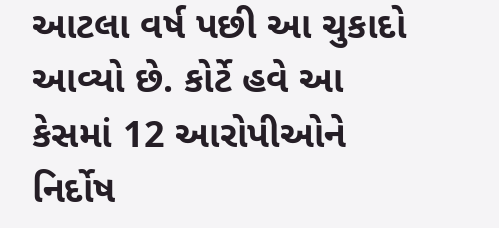આટલા વર્ષ પછી આ ચુકાદો આવ્યો છે. કોર્ટે હવે આ કેસમાં 12 આરોપીઓને નિર્દોષ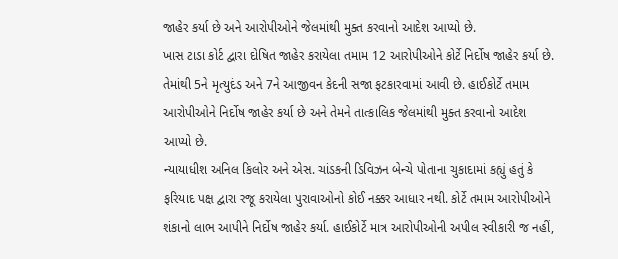જાહેર કર્યા છે અને આરોપીઓને જેલમાંથી મુક્ત કરવાનો આદેશ આપ્યો છે.
ખાસ ટાડા કોર્ટ દ્વારા દોષિત જાહેર કરાયેલા તમામ 12 આરોપીઓને કોર્ટે નિર્દોષ જાહેર કર્યા છે. તેમાંથી 5ને મૃત્યુદંડ અને 7ને આજીવન કેદની સજા ફટકારવામાં આવી છે. હાઈકોર્ટે તમામ આરોપીઓને નિર્દોષ જાહેર કર્યા છે અને તેમને તાત્કાલિક જેલમાંથી મુક્ત કરવાનો આદેશ આપ્યો છે.
ન્યાયાધીશ અનિલ કિલોર અને એસ. ચાંડકની ડિવિઝન બેન્ચે પોતાના ચુકાદામાં કહ્યું હતું કે ફરિયાદ પક્ષ દ્વારા રજૂ કરાયેલા પુરાવાઓનો કોઈ નક્કર આધાર નથી. કોર્ટે તમામ આરોપીઓને શંકાનો લાભ આપીને નિર્દોષ જાહેર કર્યા. હાઈકોર્ટે માત્ર આરોપીઓની અપીલ સ્વીકારી જ નહીં,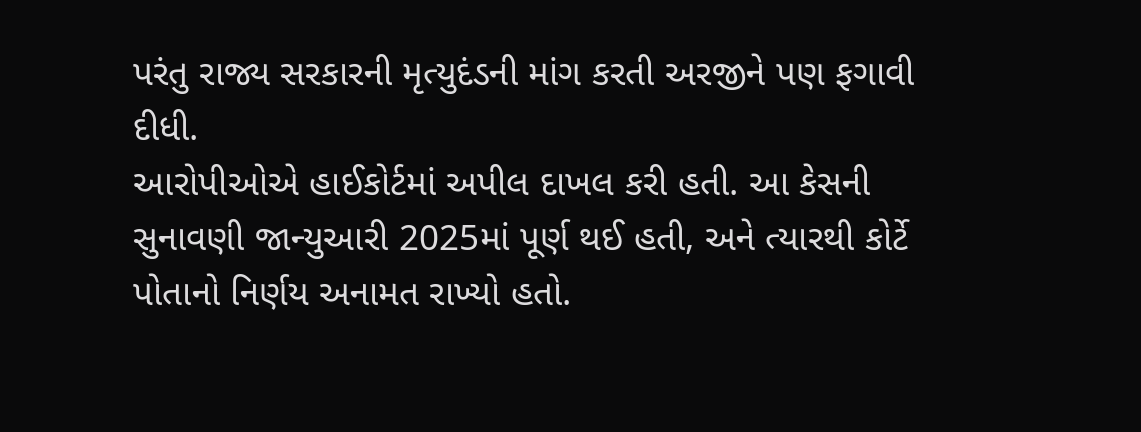પરંતુ રાજ્ય સરકારની મૃત્યુદંડની માંગ કરતી અરજીને પણ ફગાવી દીધી.
આરોપીઓએ હાઈકોર્ટમાં અપીલ દાખલ કરી હતી. આ કેસની સુનાવણી જાન્યુઆરી 2025માં પૂર્ણ થઈ હતી, અને ત્યારથી કોર્ટે પોતાનો નિર્ણય અનામત રાખ્યો હતો.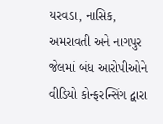યરવડા, નાસિક, અમરાવતી અને નાગપુર જેલમાં બંધ આરોપીઓને વીડિયો કોન્ફરન્સિંગ દ્વારા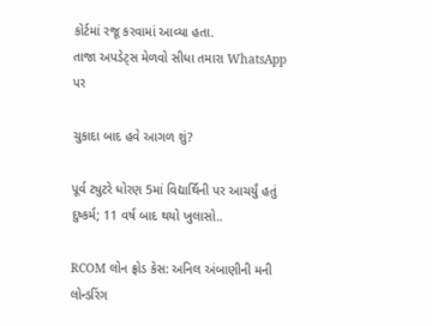કોર્ટમાં રજૂ કરવામાં આવ્યા હતા.
તાજા અપડેટ્સ મેળવો સીધા તમારા WhatsApp પર

ચુકાદા બાદ હવે આગળ શું?

પૂર્વ ટ્યુટરે ધોરણ 5માં વિદ્યાર્થિની પર આચર્યું હતું દુષ્કર્મ; 11 વર્ષ બાદ થયો ખુલાસો..

RCOM લોન ફ્રોડ કેસ: અનિલ અંબાણીની મની લોન્ડરિંગ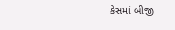કેસમાં બીજી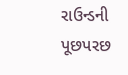રાઉન્ડની પૂછપરછ